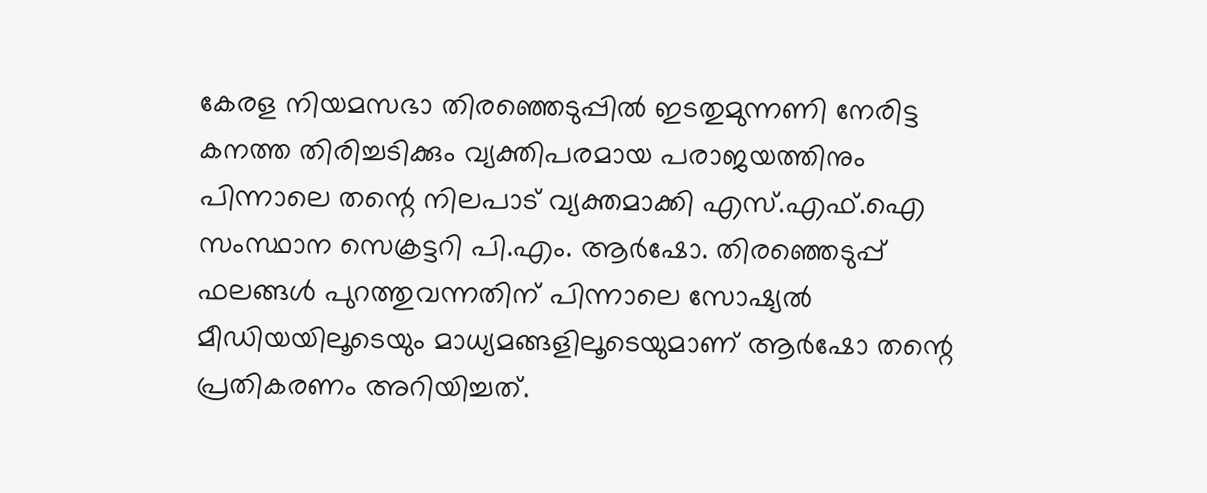കേരള നിയമസഭാ തിരഞ്ഞെടുപ്പിൽ ഇടതുമുന്നണി നേരിട്ട കനത്ത തിരിച്ചടിക്കും വ്യക്തിപരമായ പരാജയത്തിനും പിന്നാലെ തന്റെ നിലപാട് വ്യക്തമാക്കി എസ്.എഫ്.ഐ സംസ്ഥാന സെക്രട്ടറി പി.എം. ആർഷോ. തിരഞ്ഞെടുപ്പ് ഫലങ്ങൾ പുറത്തുവന്നതിന് പിന്നാലെ സോഷ്യൽ മീഡിയയിലൂടെയും മാധ്യമങ്ങളിലൂടെയുമാണ് ആർഷോ തന്റെ പ്രതികരണം അറിയിച്ചത്.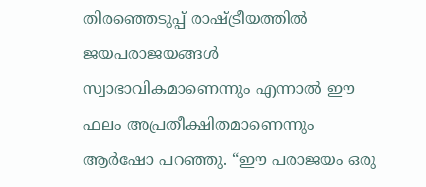തിരഞ്ഞെടുപ്പ് രാഷ്ട്രീയത്തിൽ ജയപരാജയങ്ങൾ സ്വാഭാവികമാണെന്നും എന്നാൽ ഈ ഫലം അപ്രതീക്ഷിതമാണെന്നും ആർഷോ പറഞ്ഞു. “ഈ പരാജയം ഒരു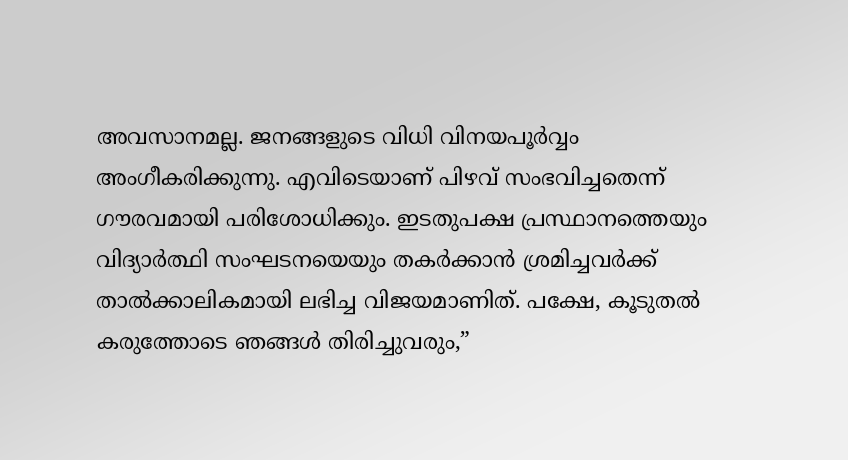അവസാനമല്ല. ജനങ്ങളുടെ വിധി വിനയപൂർവ്വം അംഗീകരിക്കുന്നു. എവിടെയാണ് പിഴവ് സംഭവിച്ചതെന്ന് ഗൗരവമായി പരിശോധിക്കും. ഇടതുപക്ഷ പ്രസ്ഥാനത്തെയും വിദ്യാർത്ഥി സംഘടനയെയും തകർക്കാൻ ശ്രമിച്ചവർക്ക് താൽക്കാലികമായി ലഭിച്ച വിജയമാണിത്. പക്ഷേ, കൂടുതൽ കരുത്തോടെ ഞങ്ങൾ തിരിച്ചുവരും,”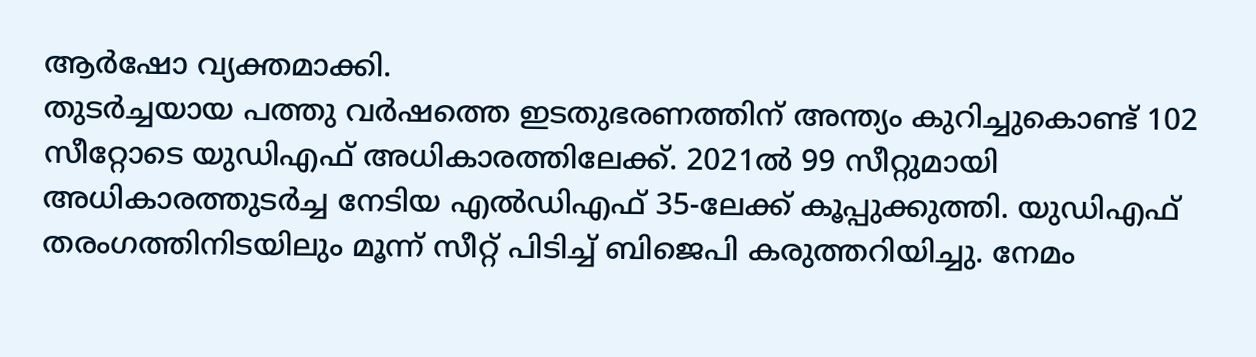ആർഷോ വ്യക്തമാക്കി.
തുടർച്ചയായ പത്തു വർഷത്തെ ഇടതുഭരണത്തിന് അന്ത്യം കുറിച്ചുകൊണ്ട് 102 സീറ്റോടെ യുഡിഎഫ് അധികാരത്തിലേക്ക്. 2021ൽ 99 സീറ്റുമായി അധികാരത്തുടർച്ച നേടിയ എൽഡിഎഫ് 35-ലേക്ക് കൂപ്പുക്കുത്തി. യുഡിഎഫ് തരംഗത്തിനിടയിലും മൂന്ന് സീറ്റ് പിടിച്ച് ബിജെപി കരുത്തറിയിച്ചു. നേമം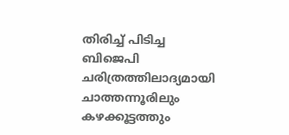തിരിച്ച് പിടിച്ച ബിജെപി ചരിത്രത്തിലാദ്യമായി ചാത്തന്നൂരിലും കഴക്കൂട്ടത്തും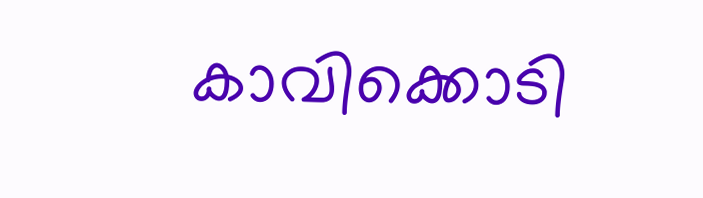കാവിക്കൊടി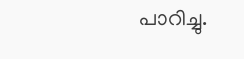പാറിച്ചു.